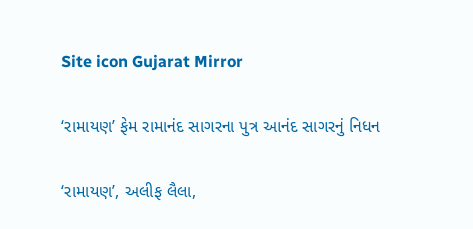Site icon Gujarat Mirror

‘રામાયણ’ ફેમ રામાનંદ સાગરના પુત્ર આનંદ સાગરનું નિધન

‘રામાયણ’, અલીફ લૈલા,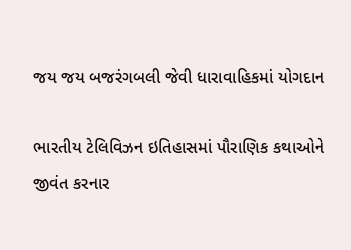જય જય બજરંગબલી જેવી ધારાવાહિકમાં યોગદાન

ભારતીય ટેલિવિઝન ઇતિહાસમાં પૌરાણિક કથાઓને જીવંત કરનાર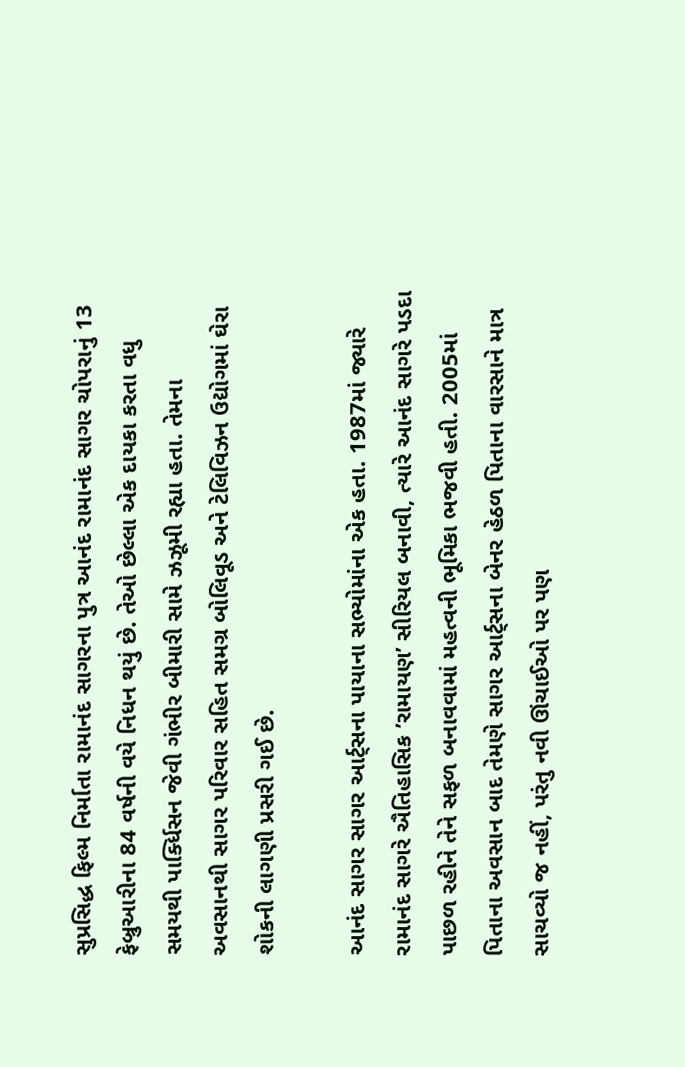સુપ્રસિદ્ધ ફિલ્મ નિર્માતા રામાનંદ સાગરના પુત્ર આનંદ રામાનંદ સાગર ચોપરાનું 13 ફેબ્રુઆરીના 84 વર્ષની વયે નિધન થયું છે. તેઓ છેલ્લા એક દાયકા કરતા વધુ સમયથી પાર્ક્ધિસન જેવી ગંભીર બીમારી સામે ઝઝૂમી રહ્યા હતા. તેમના અવસાનથી સાગર પરિવાર સહિત સમગ્ર બોલિવૂડ અને ટેલિવિઝન ઉદ્યોગમાં ઘેરા શોકની લાગણી પ્રસરી ગઈ છે.

આનંદ સાગર સાગર આર્ટ્સના પાયાના સભ્યોમાંના એક હતા. 1987માં જ્યારે રામાનંદ સાગરે ઐતિહાસિક ’રામાયણ’ સીરિયલ બનાવી, ત્યારે આનંદ સાગરે પડદા પાછળ રહીને તેને સફળ બનાવવામાં મહત્વની ભૂમિકા ભજવી હતી. 2005માં પિતાના અવસાન બાદ તેમણે સાગર આર્ટ્સના બેનર હેઠળ પિતાના વારસાને માત્ર સાચવ્યો જ નહીં, પરંતુ નવી ઊંચાઈઓ પર પણ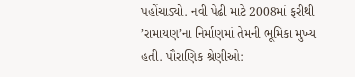પહોંચાડ્યો. નવી પેઢી માટે 2008માં ફરીથી ’રામાયણ’ના નિર્માણમાં તેમની ભૂમિકા મુખ્ય હતી. પૌરાણિક શ્રેણીઓ: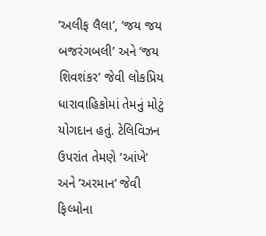’અલીફ લૈલા’, ’જય જય બજરંગબલી’ અને ’જય શિવશંકર’ જેવી લોકપ્રિય ધારાવાહિકોમાં તેમનું મોટું યોગદાન હતું. ટેલિવિઝન ઉપરાંત તેમણે ’આંખે’ અને ’અરમાન’ જેવી ફિલ્મોના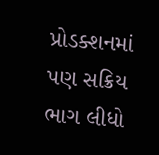પ્રોડક્શનમાં પણ સક્રિય ભાગ લીધો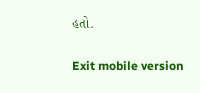હતો.

Exit mobile version